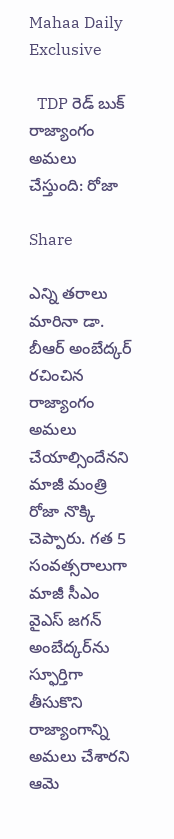Mahaa Daily Exclusive

  TDP రెడ్ బుక్ రాజ్యాంగం అమలు చేస్తుంది: రోజా

Share

ఎన్ని తరాలు మారినా డా. బీఆర్‌ అంబేద్కర్‌ రచించిన రాజ్యాంగం అమలు చేయాల్సిందేనని మాజీ మంత్రి రోజా నొక్కి చెప్పారు. గత 5 సంవత్సరాలుగా మాజీ సీఎం వైఎస్ జగన్ అంబేద్కర్‌ను స్ఫూర్తిగా తీసుకొని రాజ్యాంగాన్ని అమలు చేశారని ఆమె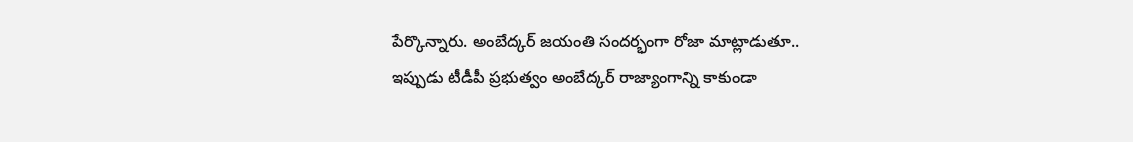పేర్కొన్నారు. అంబేద్కర్ జయంతి సందర్భంగా రోజా మాట్లాడుతూ.. ఇప్పుడు టీడీపీ ప్రభుత్వం అంబేద్కర్ రాజ్యాంగాన్ని కాకుండా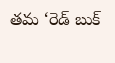తమ ‘రెడ్ బుక్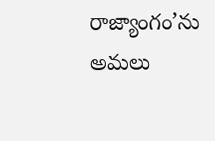రాజ్యాంగం’ను అమలు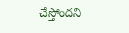చేస్తోందని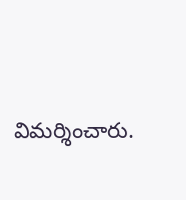విమర్శించారు.